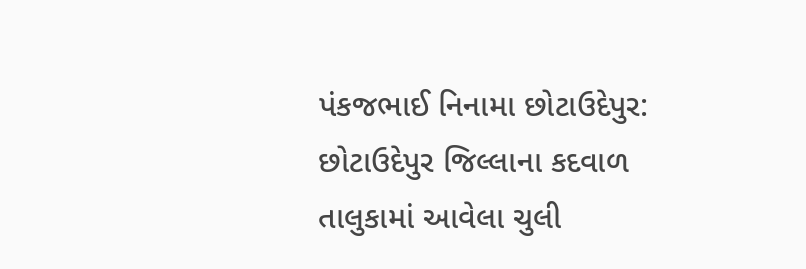પંકજભાઈ નિનામા છોટાઉદેપુર:
છોટાઉદેપુર જિલ્લાના કદવાળ તાલુકામાં આવેલા ચુલી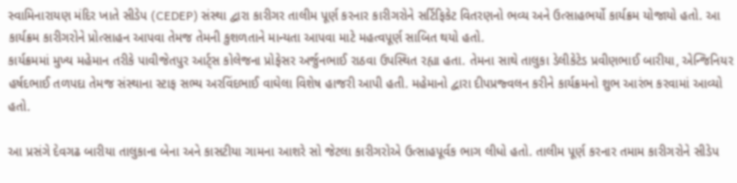સ્વામિનારાયણ મંદિર ખાતે સીડેપ (CEDEP) સંસ્થા દ્વારા કારીગર તાલીમ પૂર્ણ કરનાર કારીગરોને સર્ટિફિકેટ વિતરણનો ભવ્ય અને ઉત્સાહભર્યો કાર્યક્રમ યોજાયો હતો. આ કાર્યક્રમ કારીગરોને પ્રોત્સાહન આપવા તેમજ તેમની કુશળતાને માન્યતા આપવા માટે મહત્વપૂર્ણ સાબિત થયો હતો.
કાર્યક્રમમાં મુખ્ય મહેમાન તરીકે પાવીજેતપુર આર્ટ્સ કોલેજના પ્રોફેસર અર્જુનભાઈ રાઠવા ઉપસ્થિત રહ્યા હતા. તેમના સાથે તાલુકા ડેલીકેટેડ પ્રવીણભાઈ બારીયા, એન્જિનિયર હર્ષદભાઈ તળપદા તેમજ સંસ્થાના સ્ટાફ સભ્ય અરવિંદભાઈ વાઘેલા વિશેષ હાજરી આપી હતી. મહેમાનો દ્વારા દીપપ્રજ્વલન કરીને કાર્યક્રમનો શુભ આરંભ કરવામાં આવ્યો હતો.

આ પ્રસંગે દેવગઢ બારીયા તાલુકાના બેના અને કાસટીયા ગામના આશરે સો જેટલા કારીગરોએ ઉત્સાહપૂર્વક ભાગ લીધો હતો. તાલીમ પૂર્ણ કરનાર તમામ કારીગરોને સીડેપ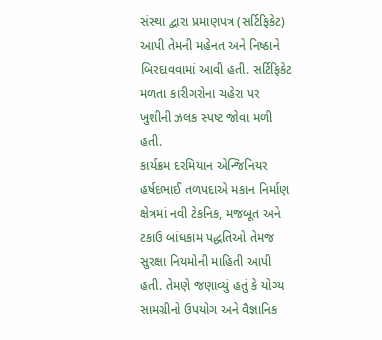સંસ્થા દ્વારા પ્રમાણપત્ર (સર્ટિફિકેટ) આપી તેમની મહેનત અને નિષ્ઠાને બિરદાવવામાં આવી હતી. સર્ટિફિકેટ મળતા કારીગરોના ચહેરા પર ખુશીની ઝલક સ્પષ્ટ જોવા મળી હતી.
કાર્યક્રમ દરમિયાન એન્જિનિયર હર્ષદભાઈ તળપદાએ મકાન નિર્માણ ક્ષેત્રમાં નવી ટેકનિક, મજબૂત અને ટકાઉ બાંધકામ પદ્ધતિઓ તેમજ સુરક્ષા નિયમોની માહિતી આપી હતી. તેમણે જણાવ્યું હતું કે યોગ્ય સામગ્રીનો ઉપયોગ અને વૈજ્ઞાનિક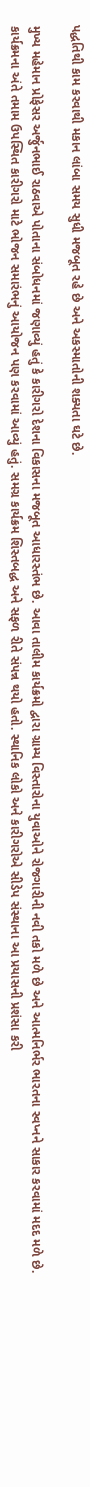પદ્ધતિથી કામ કરવાથી મકાન લાંબા સમય સુધી મજબૂત રહે છે અને અકસ્માતોની શક્યતા ઘટે છે.

મુખ્ય મહેમાન પ્રોફેસર અર્જુનભાઈ રાઠવાએ પોતાના સંબોધનમાં જણાવ્યું હતું કે કારીગરો દેશના વિકાસના મજબૂત આધારસ્તંભ છે. આવા તાલીમ કાર્યક્રમો દ્વારા ગ્રામ્ય વિસ્તારોના યુવાઓને રોજગારીની નવી તકો મળે છે અને આત્મનિર્ભર ભારતના સ્વપ્નને સાકાર કરવામાં મદદ મળે છે.
કાર્યક્રમના અંતે તમામ ઉપસ્થિત કારીગરો માટે ભોજન સમારંભનું આયોજન પણ કરવામાં આવ્યું હતું. સમગ્ર કાર્યક્રમ શિસ્તબદ્ધ અને સફળ રીતે સંપન્ન થયો હતો. સ્થાનિક લોકો અને કારીગરોએ સીડેપ સંસ્થાના આ પ્રયાસની પ્રશંસા કરી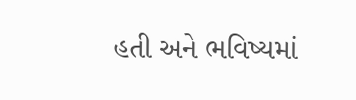હતી અને ભવિષ્યમાં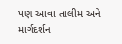પણ આવા તાલીમ અને માર્ગદર્શન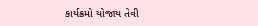કાર્યક્રમો યોજાય તેવી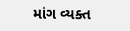માંગ વ્યક્ત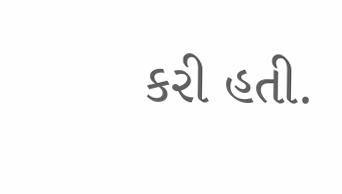કરી હતી.